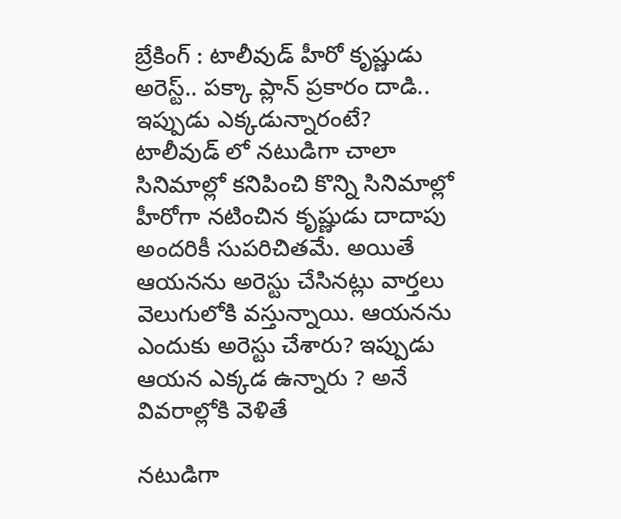బ్రేకింగ్ : టాలీవుడ్ హీరో కృష్ణుడు అరెస్ట్.. పక్కా ప్లాన్ ప్రకారం దాడి.. ఇప్పుడు ఎక్కడున్నారంటే?
టాలీవుడ్ లో నటుడిగా చాలా సినిమాల్లో కనిపించి కొన్ని సినిమాల్లో హీరోగా నటించిన కృష్ణుడు దాదాపు అందరికీ సుపరిచితమే. అయితే ఆయనను అరెస్టు చేసినట్లు వార్తలు వెలుగులోకి వస్తున్నాయి. ఆయనను ఎందుకు అరెస్టు చేశారు? ఇప్పుడు ఆయన ఎక్కడ ఉన్నారు ? అనే వివరాల్లోకి వెళితే

నటుడిగా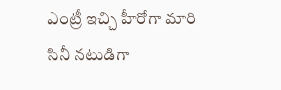ఎంట్రీ ఇచ్చి హీరోగా మారి
సినీ నటుడిగా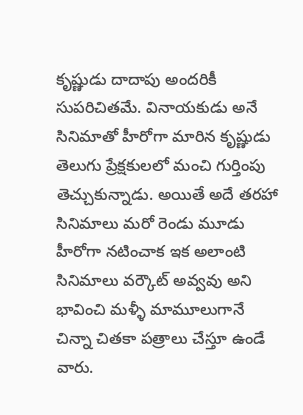కృష్ణుడు దాదాపు అందరికీ సుపరిచితమే. వినాయకుడు అనే సినిమాతో హీరోగా మారిన కృష్ణుడు తెలుగు ప్రేక్షకులలో మంచి గుర్తింపు తెచ్చుకున్నాడు. అయితే అదే తరహా సినిమాలు మరో రెండు మూడు హీరోగా నటించాక ఇక అలాంటి సినిమాలు వర్కౌట్ అవ్వవు అని భావించి మళ్ళీ మామూలుగానే చిన్నా చితకా పత్రాలు చేస్తూ ఉండే వారు.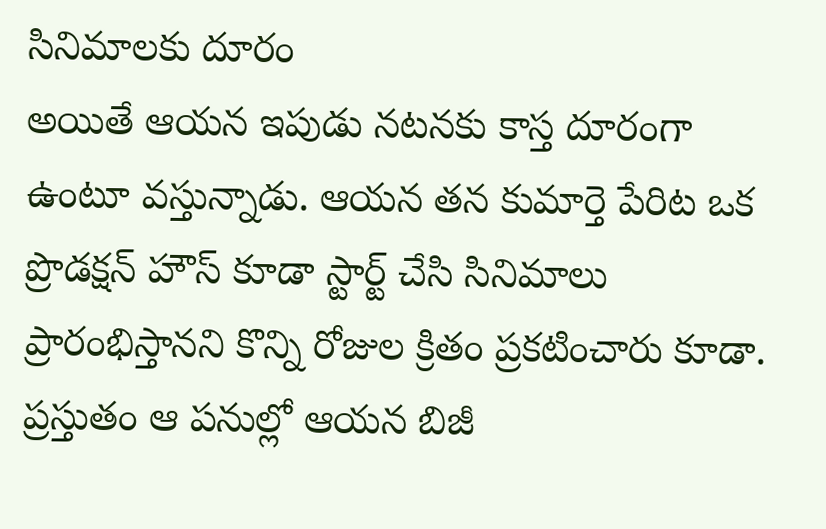సినిమాలకు దూరం
అయితే ఆయన ఇపుడు నటనకు కాస్త దూరంగా ఉంటూ వస్తున్నాడు. ఆయన తన కుమార్తె పేరిట ఒక ప్రొడక్షన్ హౌస్ కూడా స్టార్ట్ చేసి సినిమాలు ప్రారంభిస్తానని కొన్ని రోజుల క్రితం ప్రకటించారు కూడా. ప్రస్తుతం ఆ పనుల్లో ఆయన బిజీ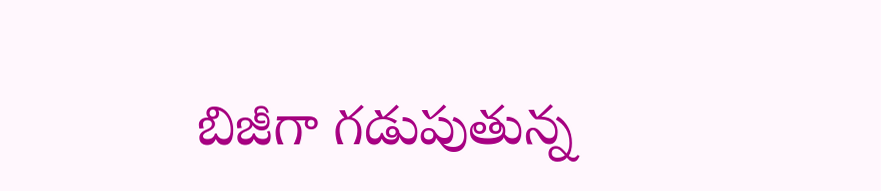బిజీగా గడుపుతున్న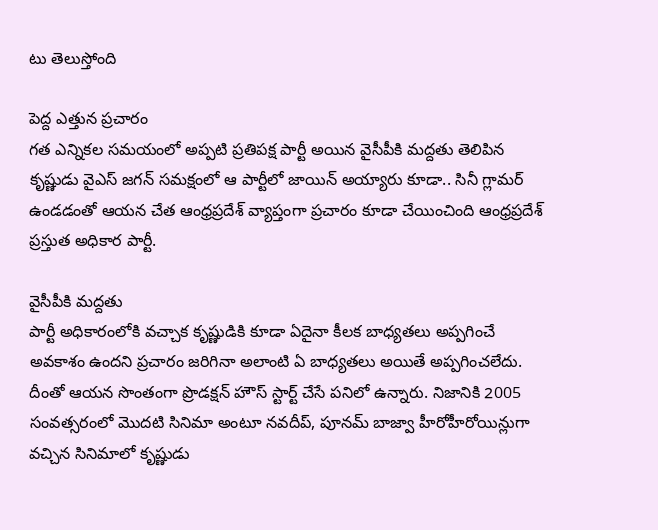టు తెలుస్తోంది

పెద్ద ఎత్తున ప్రచారం
గత ఎన్నికల సమయంలో అప్పటి ప్రతిపక్ష పార్టీ అయిన వైసీపీకి మద్దతు తెలిపిన కృష్ణుడు వైఎస్ జగన్ సమక్షంలో ఆ పార్టీలో జాయిన్ అయ్యారు కూడా.. సినీ గ్లామర్ ఉండడంతో ఆయన చేత ఆంధ్రప్రదేశ్ వ్యాప్తంగా ప్రచారం కూడా చేయించింది ఆంధ్రప్రదేశ్ ప్రస్తుత అధికార పార్టీ.

వైసీపీకి మద్దతు
పార్టీ అధికారంలోకి వచ్చాక కృష్ణుడికి కూడా ఏదైనా కీలక బాధ్యతలు అప్పగించే అవకాశం ఉందని ప్రచారం జరిగినా అలాంటి ఏ బాధ్యతలు అయితే అప్పగించలేదు. దీంతో ఆయన సొంతంగా ప్రొడక్షన్ హౌస్ స్టార్ట్ చేసే పనిలో ఉన్నారు. నిజానికి 2005 సంవత్సరంలో మొదటి సినిమా అంటూ నవదీప్, పూనమ్ బాజ్వా హీరోహీరోయిన్లుగా వచ్చిన సినిమాలో కృష్ణుడు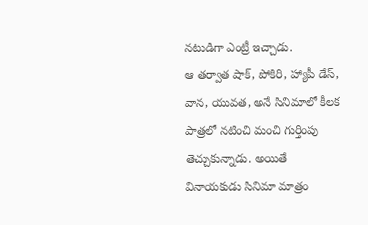నటుడిగా ఎంట్రీ ఇచ్చాడు.
ఆ తర్వాత షాక్, పోకిరి, హ్యాపీ డేస్, వాన, యువత, అనే సినిమాలో కీలక పాత్రలో నటించి మంచి గుర్తింపు తెచ్చుకున్నాడు. అయితే వినాయకుడు సినిమా మాత్రం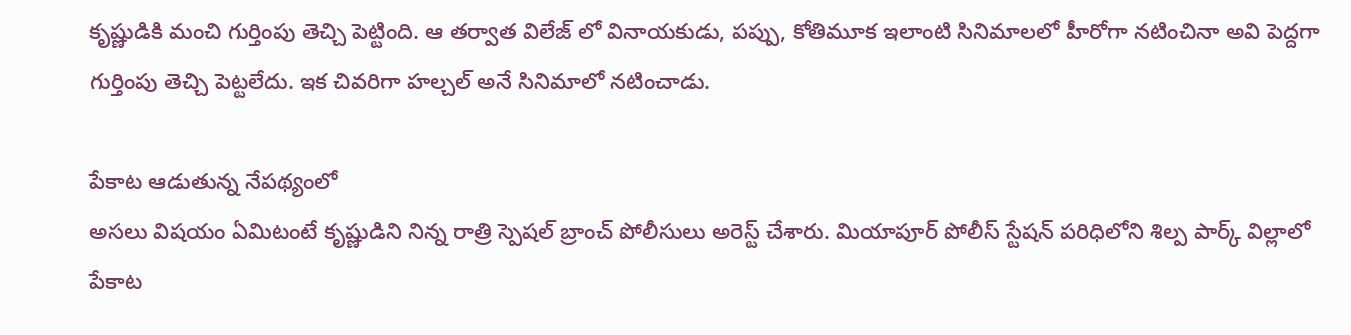కృష్ణుడికి మంచి గుర్తింపు తెచ్చి పెట్టింది. ఆ తర్వాత విలేజ్ లో వినాయకుడు, పప్పు, కోతిమూక ఇలాంటి సినిమాలలో హీరోగా నటించినా అవి పెద్దగా గుర్తింపు తెచ్చి పెట్టలేదు. ఇక చివరిగా హల్చల్ అనే సినిమాలో నటించాడు.

పేకాట ఆడుతున్న నేపథ్యంలో
అసలు విషయం ఏమిటంటే కృష్ణుడిని నిన్న రాత్రి స్పెషల్ బ్రాంచ్ పోలీసులు అరెస్ట్ చేశారు. మియాపూర్ పోలీస్ స్టేషన్ పరిధిలోని శిల్ప పార్క్ విల్లాలో పేకాట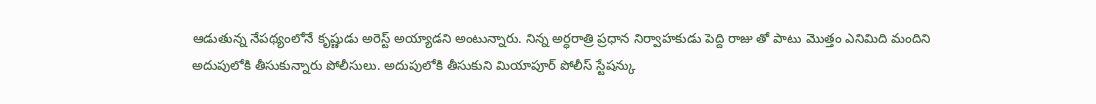ఆడుతున్న నేపథ్యంలోనే కృష్ణుడు అరెస్ట్ అయ్యాడని అంటున్నారు. నిన్న అర్ధరాత్రి ప్రధాన నిర్వాహకుడు పెద్ది రాజు తో పాటు మొత్తం ఎనిమిది మందిని అదుపులోకి తీసుకున్నారు పోలీసులు. అదుపులోకి తీసుకుని మియాపూర్ పోలీస్ స్టేషన్కు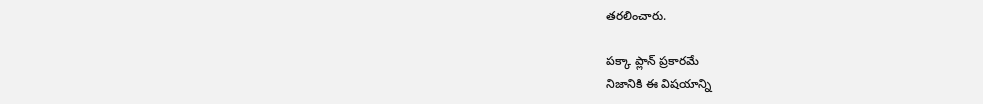తరలించారు.

పక్కా ప్లాన్ ప్రకారమే
నిజానికి ఈ విషయాన్ని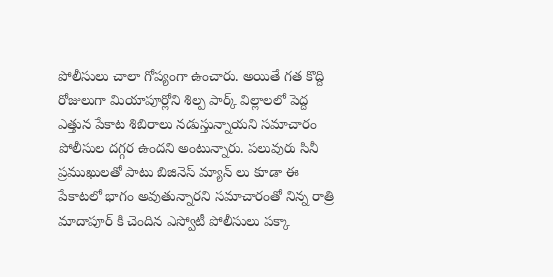పోలీసులు చాలా గోప్యంగా ఉంచారు. అయితే గత కొద్ది రోజులుగా మియాపూర్లోని శిల్ప పార్క్ విల్లాలలో పెద్ద ఎత్తున పేకాట శిబిరాలు నడుస్తున్నాయని సమాచారం పోలీసుల దగ్గర ఉందని అంటున్నారు. పలువురు సినీ ప్రముఖులతో పాటు బిజినెస్ మ్యాన్ లు కూడా ఈ పేకాటలో భాగం అవుతున్నారని సమాచారంతో నిన్న రాత్రి మాదాపూర్ కి చెందిన ఎస్వోటీ పోలీసులు పక్కా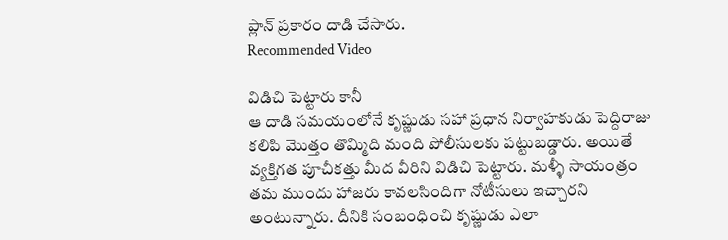ప్లాన్ ప్రకారం దాడి చేసారు.
Recommended Video

విడిచి పెట్టారు కానీ
ఆ దాడి సమయంలోనే కృష్ణుడు సహా ప్రధాన నిర్వాహకుడు పెద్దిరాజు కలిపి మొత్తం తొమ్మిది మంది పోలీసులకు పట్టుబడ్డారు. అయితే వ్యక్తిగత పూచీకత్తు మీద వీరిని విడిచి పెట్టారు. మళ్ళీ సాయంత్రం తమ ముందు హాజరు కావలసిందిగా నోటీసులు ఇచ్చారని అంటున్నారు. దీనికి సంబంధించి కృష్ణుడు ఎలా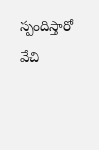స్పందిస్తారో వేచి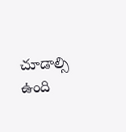చూడాల్సి ఉంది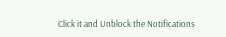Click it and Unblock the Notifications